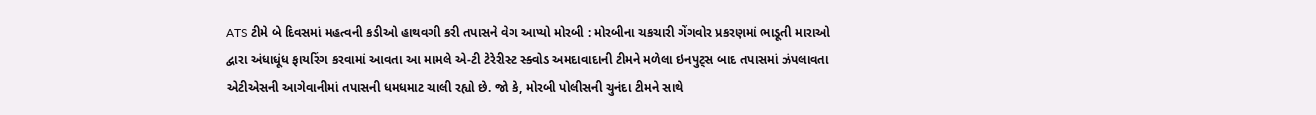ATS ટીમે બે દિવસમાં મહત્વની કડીઓ હાથવગી કરી તપાસને વેગ આપ્યો મોરબી : મોરબીના ચકચારી ગેંગવોર પ્રકરણમાં ભાડૂતી મારાઓ દ્વારા અંધાધૂંધ ફાયરિંગ કરવામાં આવતા આ મામલે એ-ટી ટેરેરીસ્ટ સ્ક્વોડ અમદાવાદાની ટીમને મળેલા ઇનપુટ્સ બાદ તપાસમાં ઝંપલાવતા એટીએસની આગેવાનીમાં તપાસની ધમધમાટ ચાલી રહ્યો છે. જો કે, મોરબી પોલીસની ચુનંદા ટીમને સાથે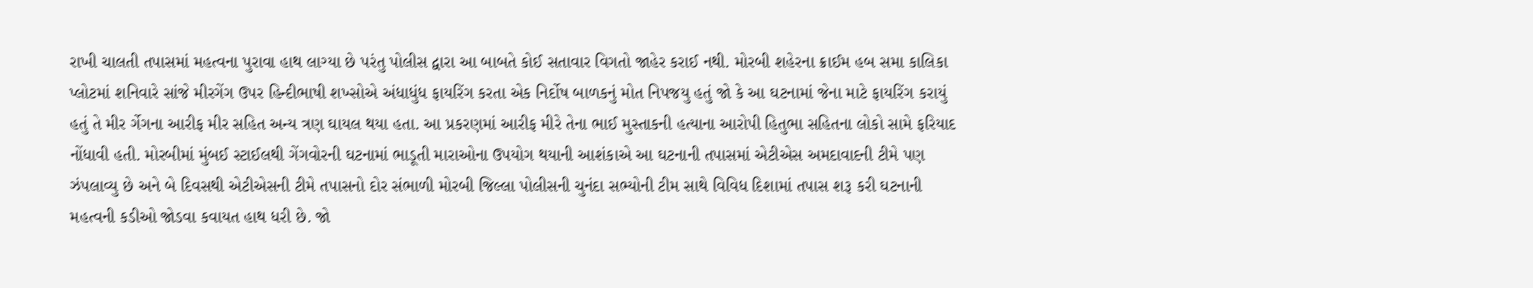રાખી ચાલતી તપાસમાં મહત્વના પુરાવા હાથ લાગ્યા છે પરંતુ પોલીસ દ્વારા આ બાબતે કોઈ સતાવાર વિગતો જાહેર કરાઈ નથી. મોરબી શહેરના ક્રાઈમ હબ સમા કાલિકા પ્લોટમાં શનિવારે સાંજે મીરગેંગ ઉપર હિન્દીભાષી શખ્સોએ અંધાધુંધ ફાયરિંગ કરતા એક નિર્દોષ બાળકનું મોત નિપજયુ હતું જો કે આ ઘટનામાં જેના માટે ફાયરિંગ કરાયું હતું તે મીર ર્ગેગના આરીફ મીર સહિત અન્ય ત્રણ ઘાયલ થયા હતા. આ પ્રકરણમાં આરીફ મીરે તેના ભાઈ મુસ્તાકની હત્યાના આરોપી હિતુભા સહિતના લોકો સામે ફરિયાદ નોંધાવી હતી. મોરબીમાં મુંબઈ સ્ટાઈલથી ગેંગવોરની ઘટનામાં ભાડૂતી મારાઓના ઉપયોગ થયાની આશંકાએ આ ઘટનાની તપાસમાં એટીએસ અમદાવાદની ટીમે પણ ઝંપલાવ્યુ છે અને બે દિવસથી એટીએસની ટીમે તપાસનો દોર સંભાળી મોરબી જિલ્લા પોલીસની ચુનંદા સભ્યોની ટીમ સાથે વિવિધ દિશામાં તપાસ શરૂ કરી ઘટનાની મહત્વની કડીઓ જોડવા કવાયત હાથ ધરી છે. જો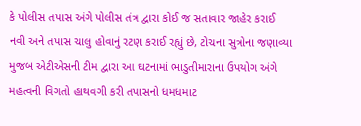કે પોલીસ તપાસ અંગે પોલીસ તંત્ર દ્વારા કોઈ જ સતાવાર જાહેર કરાઈ નવી અને તપાસ ચાલુ હોવાનું રટણ કરાઈ રહ્યું છે, ટોચના સુત્રોના જણાવ્યા મુજબ એટીએસની ટીમ દ્વારા આ ઘટનામાં ભાડુતીમારાના ઉપયોગ અંગે મહત્વની વિગતો હાથવગી કરી તપાસનો ધમધમાટ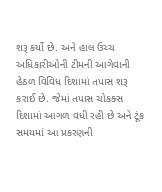શરૂ કર્યો છે. અને હાલ ઉચ્ચ અધિકારીઓની ટીમની આગેવાની હેઠળ વિવિધ દિશામાં તપાસ શરૂ કરાઈ છે. જેમાં તપાસ ચોકક્સ દિશામાં આગળ વધી રહી છે અને ટૂંક સમયમાં આ પ્રકરણની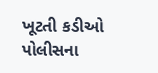ખૂટતી કડીઓ પોલીસના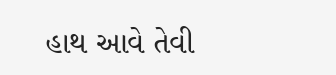હાથ આવે તેવી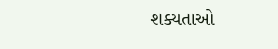શક્યતાઓ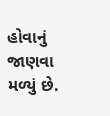હોવાનું જાણવા મળ્યું છે.